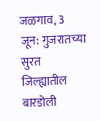जळगाव, 3 जून: गुजरातच्या सुरत जिल्ह्यातील बारडोली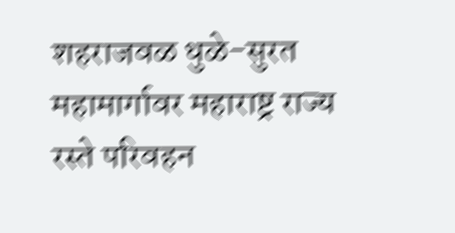शहराजवळ धुळे-सुरत महामार्गावर महाराष्ट्र राज्य रस्ते परिवहन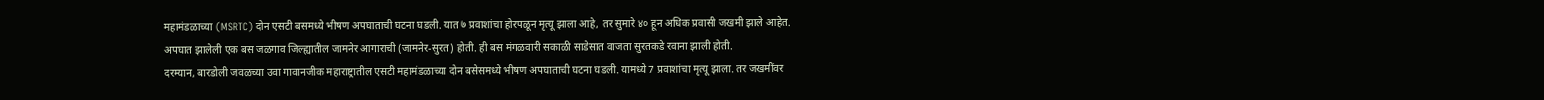महामंडळाच्या (MSRTC) दोन एसटी बसमध्ये भीषण अपघाताची घटना घडली. यात ७ प्रवाशांचा होरपळून मृत्यू झाला आहे, तर सुमारे ४० हून अधिक प्रवासी जखमी झाले आहेत. अपघात झालेली एक बस जळगाव जिल्ह्यातील जामनेर आगाराची (जामनेर-सुरत) होती. ही बस मंगळवारी सकाळी साडेसात वाजता सुरतकडे रवाना झाली होती.
दरम्यान, बारडोली जवळच्या उवा गावानजीक महाराष्ट्रातील एसटी महामंडळाच्या दोन बसेसमध्ये भीषण अपघाताची घटना घडली. यामध्ये 7 प्रवाशांचा मृत्यू झाला. तर जखमींवर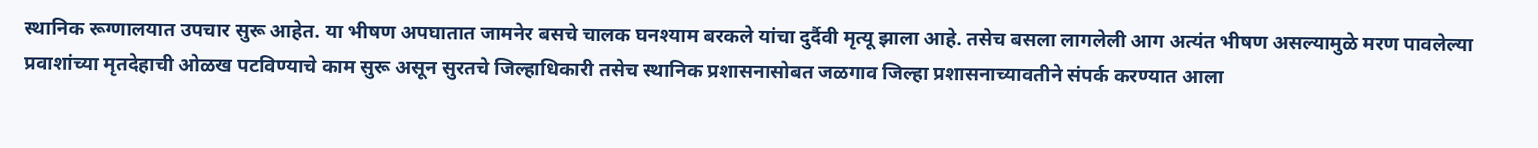स्थानिक रूग्णालयात उपचार सुरू आहेत. या भीषण अपघातात जामनेर बसचे चालक घनश्याम बरकले यांचा दुर्दैवी मृत्यू झाला आहे. तसेच बसला लागलेली आग अत्यंत भीषण असल्यामुळे मरण पावलेल्या प्रवाशांच्या मृतदेहाची ओळख पटविण्याचे काम सुरू असून सुरतचे जिल्हाधिकारी तसेच स्थानिक प्रशासनासोबत जळगाव जिल्हा प्रशासनाच्यावतीने संपर्क करण्यात आला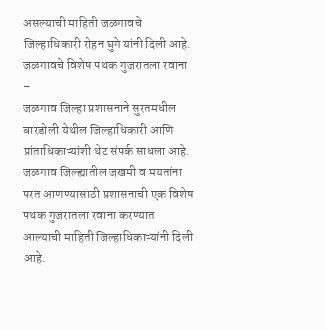असल्याची माहिती जळगावचे जिल्हाधिकारी रोहन घुगे यांनी दिली आहे.
जळगावचे विशेष पथक गुजरातला रवाना –
जळगाव जिल्हा प्रशासनाने सुरतमधील बारडोली येथील जिल्हाधिकारी आणि प्रांताधिकाऱ्यांशी थेट संपर्क साधला आहे. जळगाव जिल्ह्यातील जखमी व मयतांना परत आणण्यासाठी प्रशासनाची एक विशेष पथक गुजरातला रवाना करण्यात आल्याची माहिती जिल्हाधिकाऱ्यांनी दिली आहे.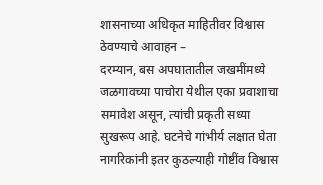शासनाच्या अधिकृत माहितीवर विश्वास ठेवण्याचे आवाहन –
दरम्यान, बस अपघातातील जखमींमध्ये जळगावच्या पाचोरा येथील एका प्रवाशाचा समावेश असून, त्यांची प्रकृती सध्या सुखरूप आहे. घटनेचे गांभीर्य लक्षात घेता नागरिकांनी इतर कुठल्याही गोष्टींव विश्वास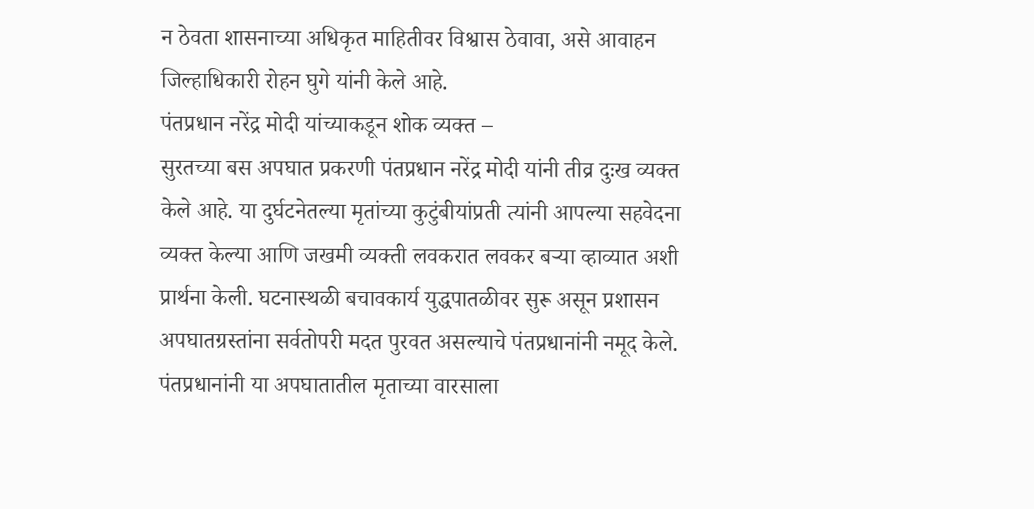न ठेवता शासनाच्या अधिकृत माहितीवर विश्वास ठेवावा, असे आवाहन जिल्हाधिकारी रोहन घुगे यांनी केले आहे.
पंतप्रधान नरेंद्र मोदी यांच्याकडून शोक व्यक्त –
सुरतच्या बस अपघात प्रकरणी पंतप्रधान नरेंद्र मोदी यांनी तीव्र दुःख व्यक्त केले आहे. या दुर्घटनेतल्या मृतांच्या कुटुंबीयांप्रती त्यांनी आपल्या सहवेदना व्यक्त केल्या आणि जखमी व्यक्ती लवकरात लवकर बऱ्या व्हाव्यात अशी प्रार्थना केली. घटनास्थळी बचावकार्य युद्धपातळीवर सुरू असून प्रशासन अपघातग्रस्तांना सर्वतोपरी मदत पुरवत असल्याचे पंतप्रधानांनी नमूद केले.
पंतप्रधानांनी या अपघातातील मृताच्या वारसाला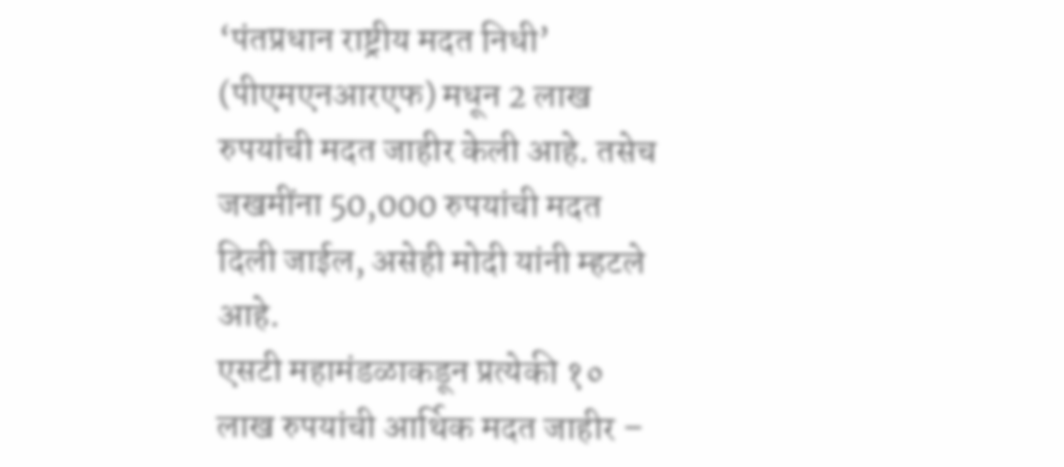‘पंतप्रधान राष्ट्रीय मदत निधी’ (पीएमएनआरएफ) मधून 2 लाख रुपयांची मदत जाहीर केली आहे. तसेच जखमींना 50,000 रुपयांची मदत दिली जाईल, असेही मोदी यांनी म्हटले आहे.
एसटी महामंडळाकडून प्रत्येकी १० लाख रुपयांची आर्थिक मदत जाहीर –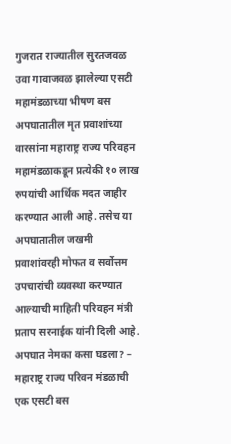गुजरात राज्यातील सुरतजवळ उवा गावाजवळ झालेल्या एसटी महामंडळाच्या भीषण बस अपघातातील मृत प्रवाशांच्या वारसांना महाराष्ट्र राज्य परिवहन महामंडळाकडून प्रत्येकी १० लाख रुपयांची आर्थिक मदत जाहीर करण्यात आली आहे. तसेच या अपघातातील जखमी प्रवाशांवरही मोफत व सर्वोत्तम उपचारांची व्यवस्था करण्यात आल्याची माहिती परिवहन मंत्री प्रताप सरनाईक यांनी दिली आहे.
अपघात नेमका कसा घडला? –
महाराष्ट्र राज्य परिवन मंडळाची एक एसटी बस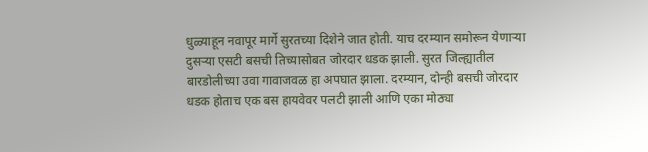धुळ्याहून नवापूर मार्गे सुरतच्या दिशेने जात होती. याच दरम्यान समोरून येणाऱ्या दुसऱ्या एसटी बसची तिच्यासोबत जोरदार धडक झाली. सुरत जिल्ह्यातील बारडोलीच्या उवा गावाजवळ हा अपघात झाला. दरम्यान, दोन्ही बसची जोरदार धडक होताच एक बस हायवेवर पलटी झाली आणि एका मोठ्या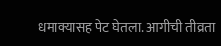धमाक्यासह पेट घेतला. आगीची तीव्रता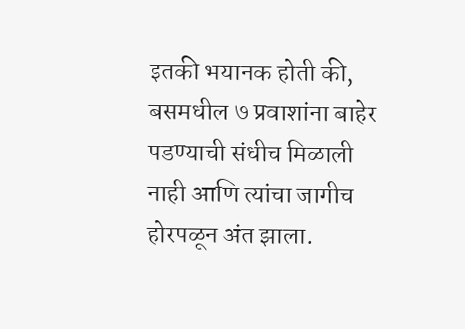इतकी भयानक होती की, बसमधील ७ प्रवाशांना बाहेर पडण्याची संधीच मिळाली नाही आणि त्यांचा जागीच होरपळून अंत झाला.